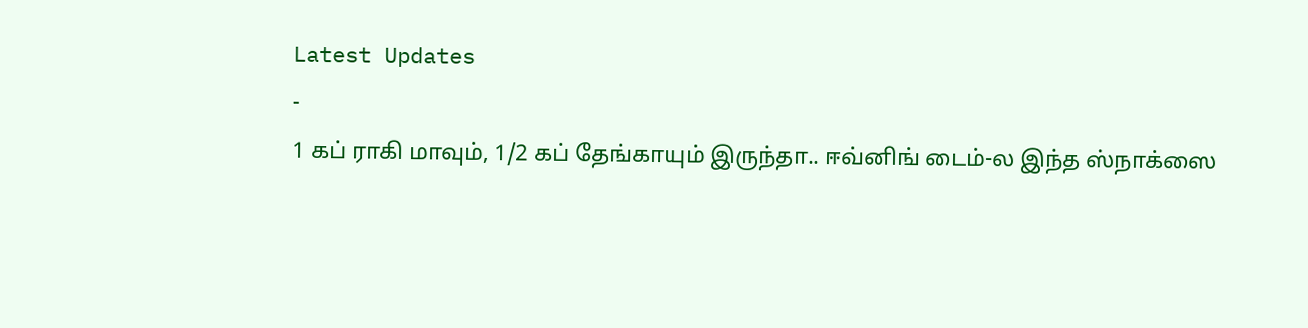Latest Updates
-
1 கப் ராகி மாவும், 1/2 கப் தேங்காயும் இருந்தா.. ஈவ்னிங் டைம்-ல இந்த ஸ்நாக்ஸை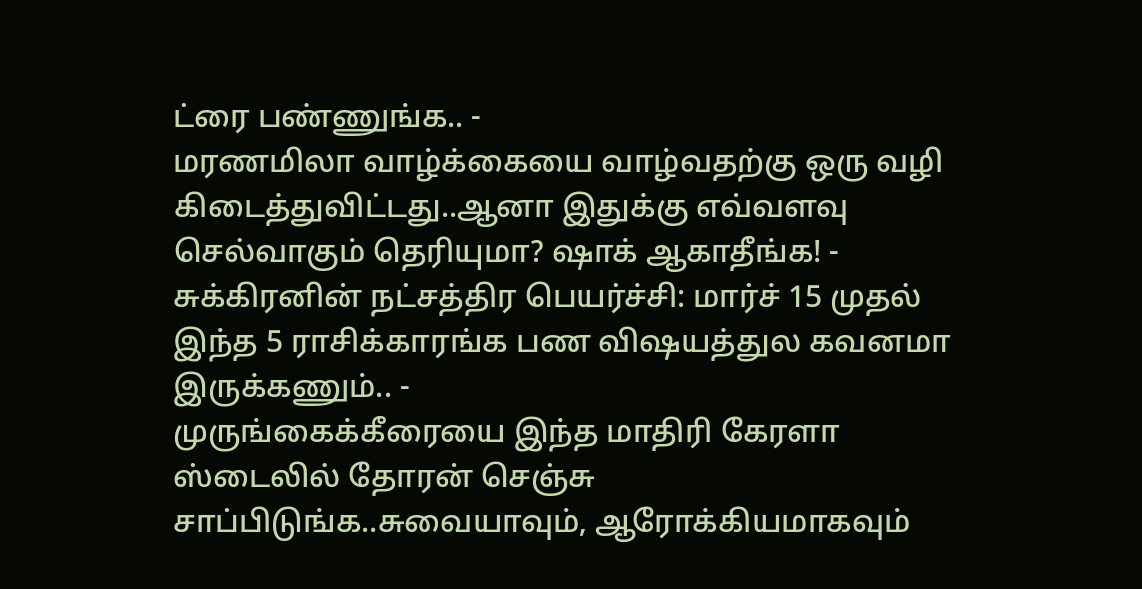ட்ரை பண்ணுங்க.. -
மரணமிலா வாழ்க்கையை வாழ்வதற்கு ஒரு வழி கிடைத்துவிட்டது..ஆனா இதுக்கு எவ்வளவு செல்வாகும் தெரியுமா? ஷாக் ஆகாதீங்க! -
சுக்கிரனின் நட்சத்திர பெயர்ச்சி: மார்ச் 15 முதல் இந்த 5 ராசிக்காரங்க பண விஷயத்துல கவனமா இருக்கணும்.. -
முருங்கைக்கீரையை இந்த மாதிரி கேரளா ஸ்டைலில் தோரன் செஞ்சு சாப்பிடுங்க..சுவையாவும், ஆரோக்கியமாகவும்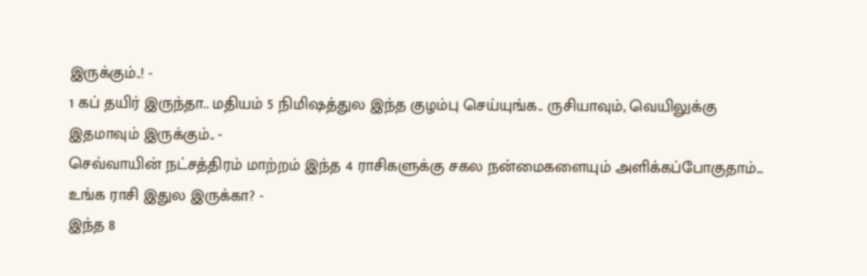இருக்கும்..! -
1 கப் தயிர் இருந்தா.. மதியம் 5 நிமிஷத்துல இந்த குழம்பு செய்யுங்க.. ருசியாவும், வெயிலுக்கு இதமாவும் இருக்கும்.. -
செவ்வாயின் நட்சத்திரம் மாற்றம் இந்த 4 ராசிகளுக்கு சகல நன்மைகளையும் அளிக்கப்போகுதாம்... உங்க ராசி இதுல இருக்கா? -
இந்த 8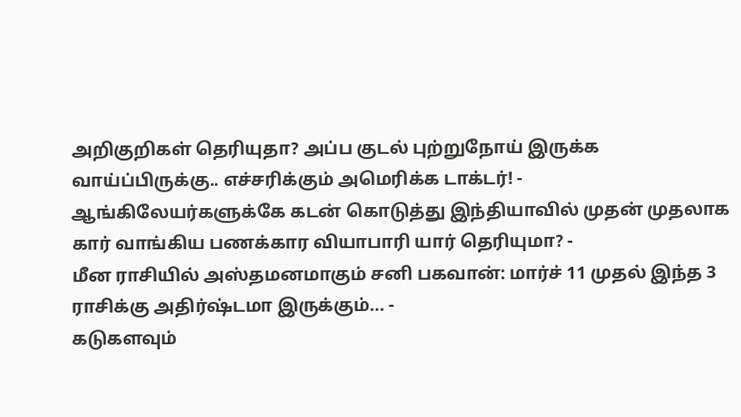அறிகுறிகள் தெரியுதா? அப்ப குடல் புற்றுநோய் இருக்க வாய்ப்பிருக்கு.. எச்சரிக்கும் அமெரிக்க டாக்டர்! -
ஆங்கிலேயர்களுக்கே கடன் கொடுத்து இந்தியாவில் முதன் முதலாக கார் வாங்கிய பணக்கார வியாபாரி யார் தெரியுமா? -
மீன ராசியில் அஸ்தமனமாகும் சனி பகவான்: மார்ச் 11 முதல் இந்த 3 ராசிக்கு அதிர்ஷ்டமா இருக்கும்... -
கடுகளவும்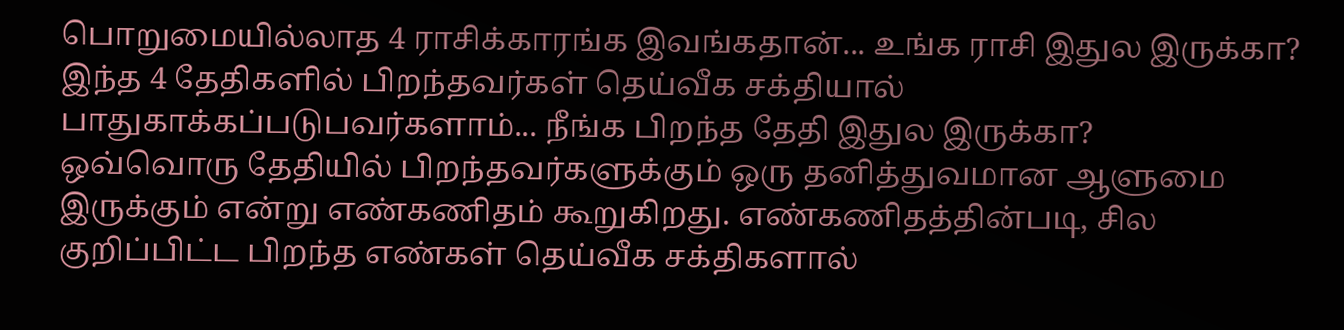பொறுமையில்லாத 4 ராசிக்காரங்க இவங்கதான்... உங்க ராசி இதுல இருக்கா?
இந்த 4 தேதிகளில் பிறந்தவர்கள் தெய்வீக சக்தியால் பாதுகாக்கப்படுபவர்களாம்... நீங்க பிறந்த தேதி இதுல இருக்கா?
ஒவ்வொரு தேதியில் பிறந்தவர்களுக்கும் ஒரு தனித்துவமான ஆளுமை இருக்கும் என்று எண்கணிதம் கூறுகிறது. எண்கணிதத்தின்படி, சில குறிப்பிட்ட பிறந்த எண்கள் தெய்வீக சக்திகளால்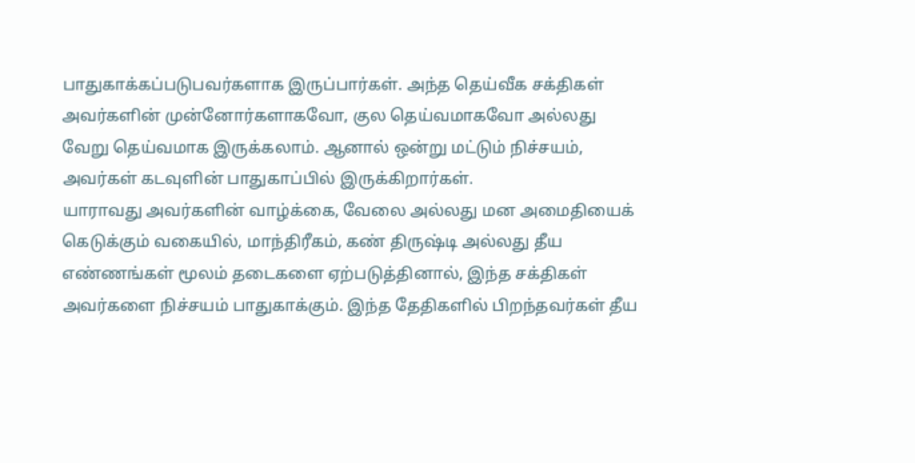பாதுகாக்கப்படுபவர்களாக இருப்பார்கள். அந்த தெய்வீக சக்திகள் அவர்களின் முன்னோர்களாகவோ, குல தெய்வமாகவோ அல்லது வேறு தெய்வமாக இருக்கலாம். ஆனால் ஒன்று மட்டும் நிச்சயம், அவர்கள் கடவுளின் பாதுகாப்பில் இருக்கிறார்கள்.
யாராவது அவர்களின் வாழ்க்கை, வேலை அல்லது மன அமைதியைக் கெடுக்கும் வகையில், மாந்திரீகம், கண் திருஷ்டி அல்லது தீய எண்ணங்கள் மூலம் தடைகளை ஏற்படுத்தினால், இந்த சக்திகள் அவர்களை நிச்சயம் பாதுகாக்கும். இந்த தேதிகளில் பிறந்தவர்கள் தீய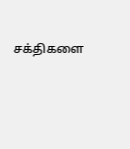சக்திகளை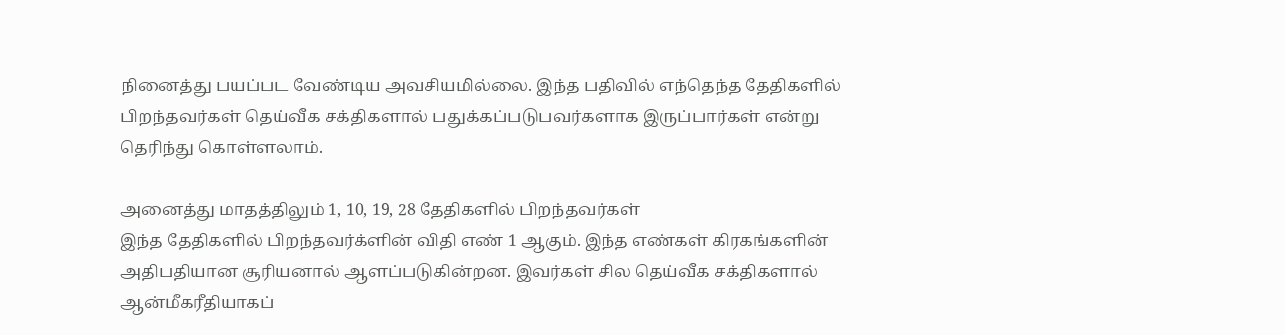நினைத்து பயப்பட வேண்டிய அவசியமில்லை. இந்த பதிவில் எந்தெந்த தேதிகளில் பிறந்தவர்கள் தெய்வீக சக்திகளால் பதுக்கப்படுபவர்களாக இருப்பார்கள் என்று தெரிந்து கொள்ளலாம்.

அனைத்து மாதத்திலும் 1, 10, 19, 28 தேதிகளில் பிறந்தவர்கள்
இந்த தேதிகளில் பிறந்தவர்க்ளின் விதி எண் 1 ஆகும். இந்த எண்கள் கிரகங்களின் அதிபதியான சூரியனால் ஆளப்படுகின்றன. இவர்கள் சில தெய்வீக சக்திகளால் ஆன்மீகரீதியாகப்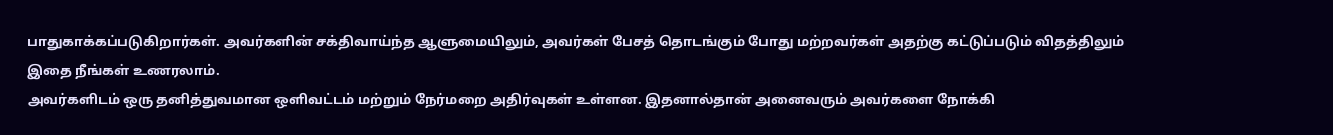பாதுகாக்கப்படுகிறார்கள். அவர்களின் சக்திவாய்ந்த ஆளுமையிலும், அவர்கள் பேசத் தொடங்கும் போது மற்றவர்கள் அதற்கு கட்டுப்படும் விதத்திலும் இதை நீங்கள் உணரலாம்.
அவர்களிடம் ஒரு தனித்துவமான ஒளிவட்டம் மற்றும் நேர்மறை அதிர்வுகள் உள்ளன. இதனால்தான் அனைவரும் அவர்களை நோக்கி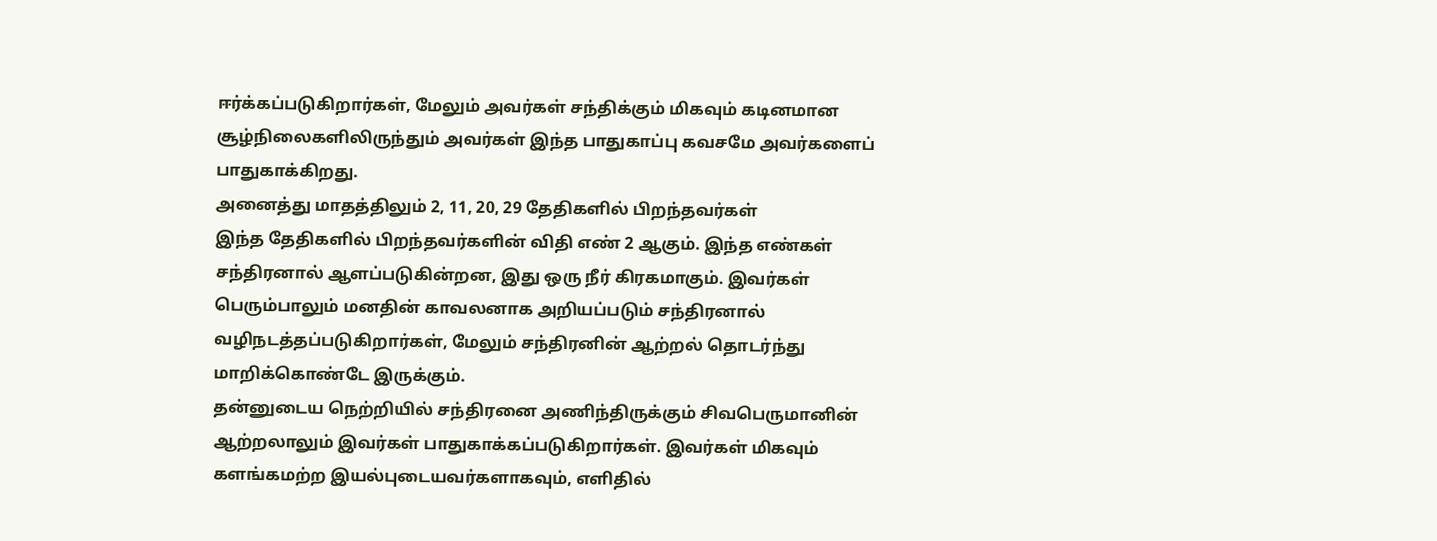ஈர்க்கப்படுகிறார்கள், மேலும் அவர்கள் சந்திக்கும் மிகவும் கடினமான சூழ்நிலைகளிலிருந்தும் அவர்கள் இந்த பாதுகாப்பு கவசமே அவர்களைப் பாதுகாக்கிறது.
அனைத்து மாதத்திலும் 2, 11, 20, 29 தேதிகளில் பிறந்தவர்கள்
இந்த தேதிகளில் பிறந்தவர்களின் விதி எண் 2 ஆகும். இந்த எண்கள் சந்திரனால் ஆளப்படுகின்றன, இது ஒரு நீர் கிரகமாகும். இவர்கள் பெரும்பாலும் மனதின் காவலனாக அறியப்படும் சந்திரனால் வழிநடத்தப்படுகிறார்கள், மேலும் சந்திரனின் ஆற்றல் தொடர்ந்து மாறிக்கொண்டே இருக்கும்.
தன்னுடைய நெற்றியில் சந்திரனை அணிந்திருக்கும் சிவபெருமானின் ஆற்றலாலும் இவர்கள் பாதுகாக்கப்படுகிறார்கள். இவர்கள் மிகவும் களங்கமற்ற இயல்புடையவர்களாகவும், எளிதில்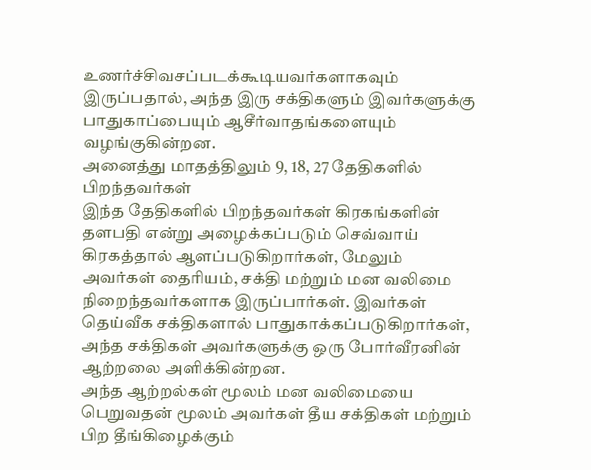உணர்ச்சிவசப்படக்கூடியவர்களாகவும் இருப்பதால், அந்த இரு சக்திகளும் இவர்களுக்கு பாதுகாப்பையும் ஆசீர்வாதங்களையும் வழங்குகின்றன.
அனைத்து மாதத்திலும் 9, 18, 27 தேதிகளில் பிறந்தவர்கள்
இந்த தேதிகளில் பிறந்தவர்கள் கிரகங்களின் தளபதி என்று அழைக்கப்படும் செவ்வாய் கிரகத்தால் ஆளப்படுகிறார்கள், மேலும் அவர்கள் தைரியம், சக்தி மற்றும் மன வலிமை நிறைந்தவர்களாக இருப்பார்கள். இவர்கள் தெய்வீக சக்திகளால் பாதுகாக்கப்படுகிறார்கள், அந்த சக்திகள் அவர்களுக்கு ஒரு போர்வீரனின் ஆற்றலை அளிக்கின்றன.
அந்த ஆற்றல்கள் மூலம் மன வலிமையை பெறுவதன் மூலம் அவர்கள் தீய சக்திகள் மற்றும் பிற தீங்கிழைக்கும்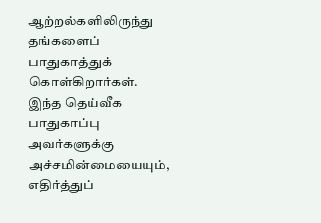ஆற்றல்களிலிருந்து தங்களைப் பாதுகாத்துக் கொள்கிறார்கள். இந்த தெய்வீக பாதுகாப்பு அவர்களுக்கு அச்சமின்மையையும், எதிர்த்துப்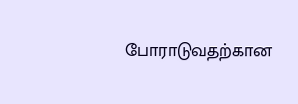போராடுவதற்கான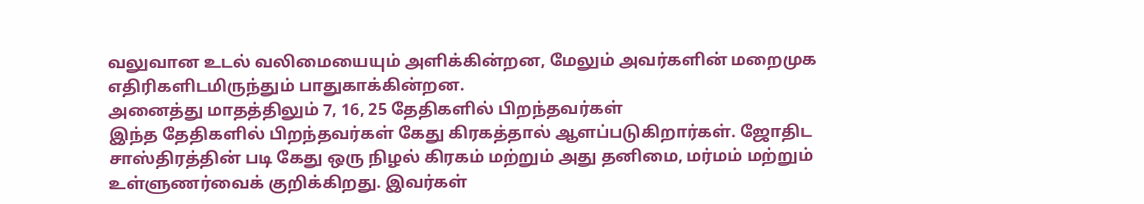வலுவான உடல் வலிமையையும் அளிக்கின்றன, மேலும் அவர்களின் மறைமுக எதிரிகளிடமிருந்தும் பாதுகாக்கின்றன.
அனைத்து மாதத்திலும் 7, 16, 25 தேதிகளில் பிறந்தவர்கள்
இந்த தேதிகளில் பிறந்தவர்கள் கேது கிரகத்தால் ஆளப்படுகிறார்கள். ஜோதிட சாஸ்திரத்தின் படி கேது ஒரு நிழல் கிரகம் மற்றும் அது தனிமை, மர்மம் மற்றும் உள்ளுணர்வைக் குறிக்கிறது. இவர்கள்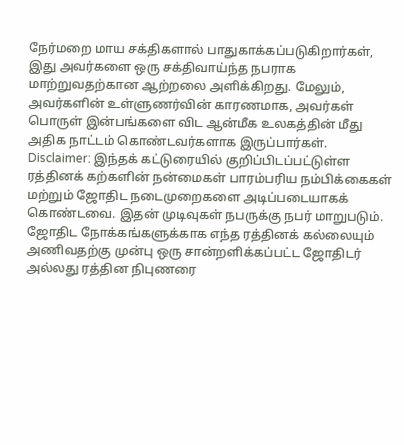நேர்மறை மாய சக்திகளால் பாதுகாக்கப்படுகிறார்கள், இது அவர்களை ஒரு சக்திவாய்ந்த நபராக மாற்றுவதற்கான ஆற்றலை அளிக்கிறது. மேலும், அவர்களின் உள்ளுணர்வின் காரணமாக, அவர்கள் பொருள் இன்பங்களை விட ஆன்மீக உலகத்தின் மீது அதிக நாட்டம் கொண்டவர்களாக இருப்பார்கள்.
Disclaimer: இந்தக் கட்டுரையில் குறிப்பிடப்பட்டுள்ள ரத்தினக் கற்களின் நன்மைகள் பாரம்பரிய நம்பிக்கைகள் மற்றும் ஜோதிட நடைமுறைகளை அடிப்படையாகக் கொண்டவை. இதன் முடிவுகள் நபருக்கு நபர் மாறுபடும். ஜோதிட நோக்கங்களுக்காக எந்த ரத்தினக் கல்லையும் அணிவதற்கு முன்பு ஒரு சான்றளிக்கப்பட்ட ஜோதிடர் அல்லது ரத்தின நிபுணரை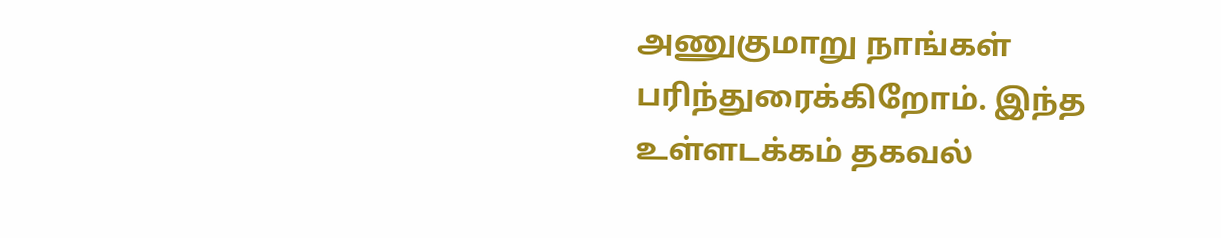அணுகுமாறு நாங்கள் பரிந்துரைக்கிறோம். இந்த உள்ளடக்கம் தகவல்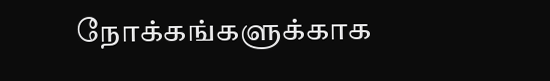நோக்கங்களுக்காக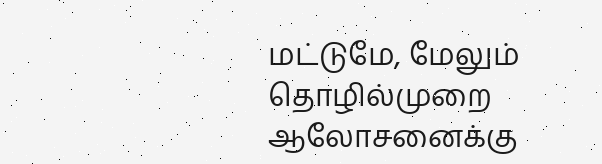மட்டுமே, மேலும் தொழில்முறை ஆலோசனைக்கு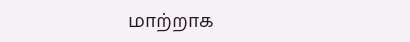மாற்றாக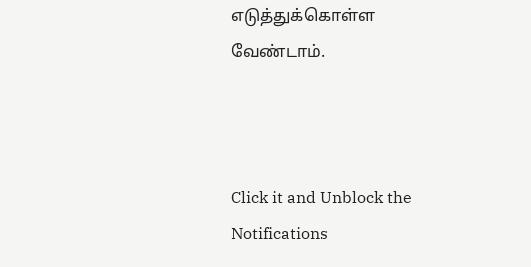எடுத்துக்கொள்ள வேண்டாம்.



Click it and Unblock the Notifications